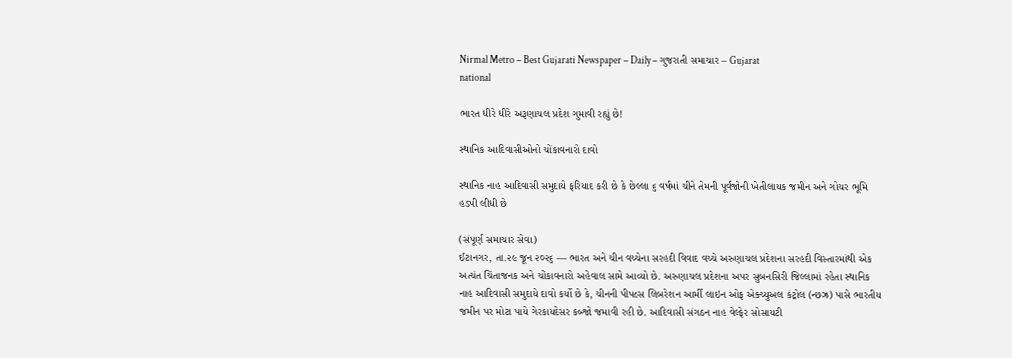Nirmal Metro – Best Gujarati Newspaper – Daily – ગુજરાતી સમાચાર – Gujarat
national

ભારત ધીરે ધીરે અરૂણાચલ પ્રદેશ ગુમાવી રહ્યું છે!

સ્થાનિક આદિવાસીઓનો ચોંકાવનારો દાવો

સ્થાનિક નાહ આદિવાસી સમુદાયે ફરિયાદ કરી છે કે છેલ્લા ૬ વર્ષમાં ચીને તેમની પૂર્વજોની ખેતીલાયક જમીન અને ગોચર ભૂમિ હડપી લીધી છે

(સંપૂર્ણ સમાચાર સેવા)
ઈટાનગર, તા.૨૯ જૂન ૨૦૨૬ — ભારત અને ચીન વચ્ચેના સરહદી વિવાદ વચ્ચે અરુણાચલ પ્રદેશના સરહદી વિસ્તારમાંથી એક અત્યંત ચિંતાજનક અને ચોંકાવનારો અહેવાલ સામે આવ્યો છે. અરુણાચલ પ્રદેશના અપર સુબનસિરી જિલ્લામાં રહેતા સ્થાનિક નાહ આદિવાસી સમુદાયે દાવો કર્યો છે કે, ચીનની પીપલ્સ લિબરેશન આર્મી લાઇન ઓફ એક્ચ્યુઅલ કંટ્રોલ (ન્છઝ્ર) પાસે ભારતીય જમીન પર મોટા પાયે ગેરકાયદેસર કબ્જો જમાવી રહી છે. આદિવાસી સંગઠન નાહ વેલ્ફેર સોસાયટી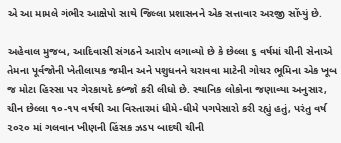એ આ મામલે ગંભીર આક્ષેપો સાથે જિલ્લા પ્રશાસનને એક સત્તાવાર અરજી સોંપ્યું છે.

અહેવાલ મુજબ, આદિવાસી સંગઠને આરોપ લગાવ્યો છે કે છેલ્લા ૬ વર્ષમાં ચીની સેનાએ તેમના પૂર્વજોની ખેતીલાયક જમીન અને પશુધનને ચરાવવા માટેની ગોચર ભૂમિના એક ખૂબ જ મોટા હિસ્સા પર ગેરકાયદે કબ્જો કરી લીધો છે. સ્થાનિક લોકોના જણાવ્યા અનુસાર, ચીન છેલ્લા ૧૦-૧૫ વર્ષથી આ વિસ્તારમાં ધીમે-ધીમે પગપેસારો કરી રહ્યું હતું, પરંતુ વર્ષ ૨૦૨૦ માં ગલવાન ખીણની હિંસક ઝડપ બાદથી ચીની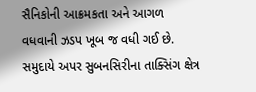સૈનિકોની આક્રમકતા અને આગળ વધવાની ઝડપ ખૂબ જ વધી ગઈ છે. સમુદાયે અપર સુબનસિરીના તાક્સિંગ ક્ષેત્ર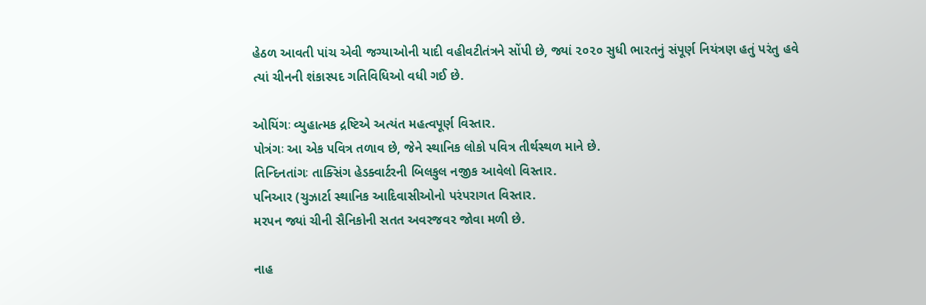હેઠળ આવતી પાંચ એવી જગ્યાઓની યાદી વહીવટીતંત્રને સોંપી છે, જ્યાં ૨૦૨૦ સુધી ભારતનું સંપૂર્ણ નિયંત્રણ હતું પરંતુ હવે ત્યાં ચીનની શંકાસ્પદ ગતિવિધિઓ વધી ગઈ છે.

ઓયિંગઃ વ્યુહાત્મક દ્રષ્ટિએ અત્યંત મહત્વપૂર્ણ વિસ્તાર.
પોત્રંગઃ આ એક પવિત્ર તળાવ છે, જેને સ્થાનિક લોકો પવિત્ર તીર્થસ્થળ માને છે.
તિન્દિનતાંગઃ તાક્સિંગ હેડક્વાર્ટરની બિલકુલ નજીક આવેલો વિસ્તાર.
પનિઆર (ચુઝાર્ટા સ્થાનિક આદિવાસીઓનો પરંપરાગત વિસ્તાર.
મરપન જ્યાં ચીની સૈનિકોની સતત અવરજવર જોવા મળી છે.

નાહ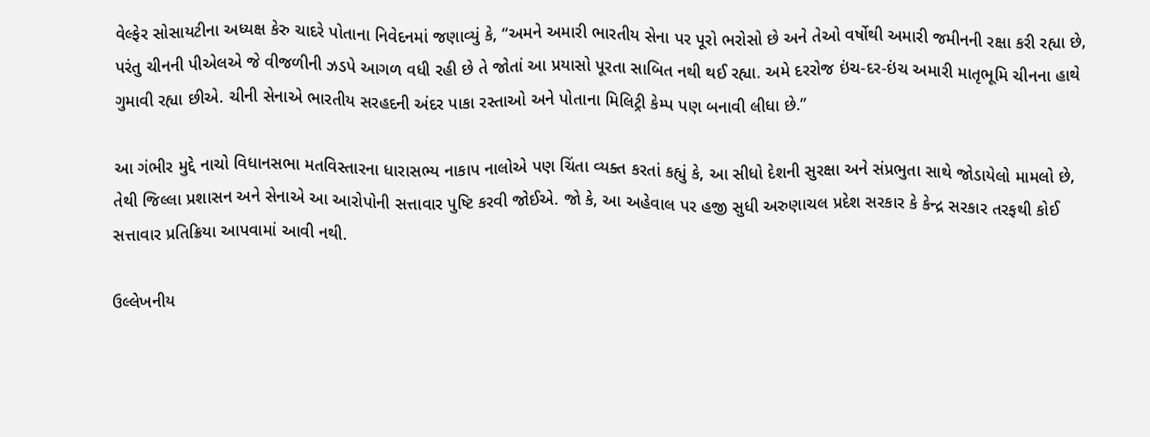વેલ્ફેર સોસાયટીના અધ્યક્ષ કેરુ ચાદરે પોતાના નિવેદનમાં જણાવ્યું કે, “અમને અમારી ભારતીય સેના પર પૂરો ભરોસો છે અને તેઓ વર્ષોથી અમારી જમીનની રક્ષા કરી રહ્યા છે, પરંતુ ચીનની પીએલએ જે વીજળીની ઝડપે આગળ વધી રહી છે તે જોતાં આ પ્રયાસો પૂરતા સાબિત નથી થઈ રહ્યા. અમે દરરોજ ઇંચ-દર-ઇંચ અમારી માતૃભૂમિ ચીનના હાથે ગુમાવી રહ્યા છીએ. ચીની સેનાએ ભારતીય સરહદની અંદર પાકા રસ્તાઓ અને પોતાના મિલિટ્રી કેમ્પ પણ બનાવી લીધા છે.”

આ ગંભીર મુદ્દે નાચો વિધાનસભા મતવિસ્તારના ધારાસભ્ય નાકાપ નાલોએ પણ ચિંતા વ્યક્ત કરતાં કહ્યું કે, આ સીધો દેશની સુરક્ષા અને સંપ્રભુતા સાથે જોડાયેલો મામલો છે, તેથી જિલ્લા પ્રશાસન અને સેનાએ આ આરોપોની સત્તાવાર પુષ્ટિ કરવી જોઈએ. જો કે, આ અહેવાલ પર હજી સુધી અરુણાચલ પ્રદેશ સરકાર કે કેન્દ્ર સરકાર તરફથી કોઈ સત્તાવાર પ્રતિક્રિયા આપવામાં આવી નથી.

ઉલ્લેખનીય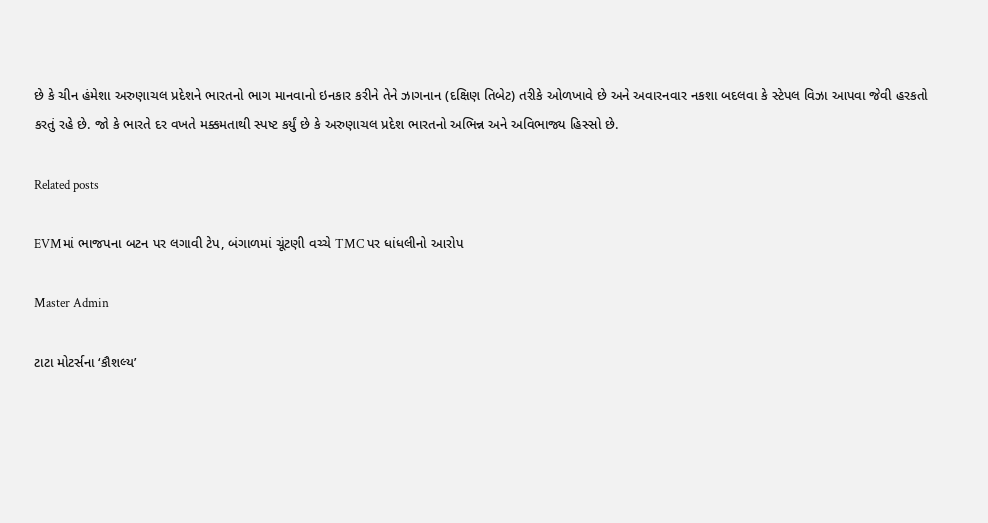છે કે ચીન હંમેશા અરુણાચલ પ્રદેશને ભારતનો ભાગ માનવાનો ઇનકાર કરીને તેને ઝાગનાન (દક્ષિણ તિબેટ) તરીકે ઓળખાવે છે અને અવારનવાર નકશા બદલવા કે સ્ટેપલ વિઝા આપવા જેવી હરકતો કરતું રહે છે. જો કે ભારતે દર વખતે મક્કમતાથી સ્પષ્ટ કર્યું છે કે અરુણાચલ પ્રદેશ ભારતનો અભિન્ન અને અવિભાજ્ય હિસ્સો છે.

Related posts

EVMમાં ભાજપના બટન પર લગાવી ટેપ, બંગાળમાં ચૂંટણી વચ્ચે TMC પર ધાંધલીનો આરોપ

Master Admin

ટાટા મોટર્સના ‘કૌશલ્ય’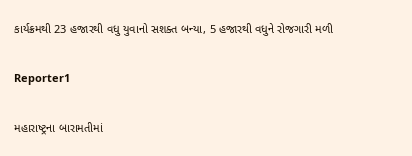કાર્યક્રમથી 23 હજારથી વધુ યુવાનો સશક્ત બન્યા, 5 હજારથી વધુને રોજગારી મળી

Reporter1

મહારાષ્ટ્રના બારામતીમાં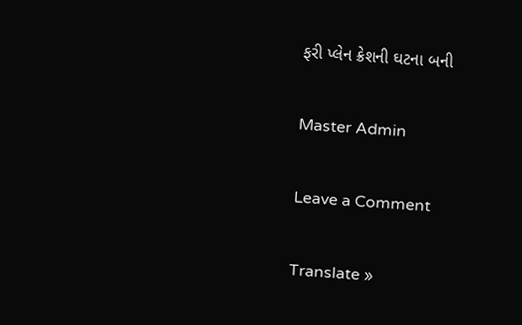ફરી પ્લેન ક્રેશની ઘટના બની

Master Admin

Leave a Comment

Translate »